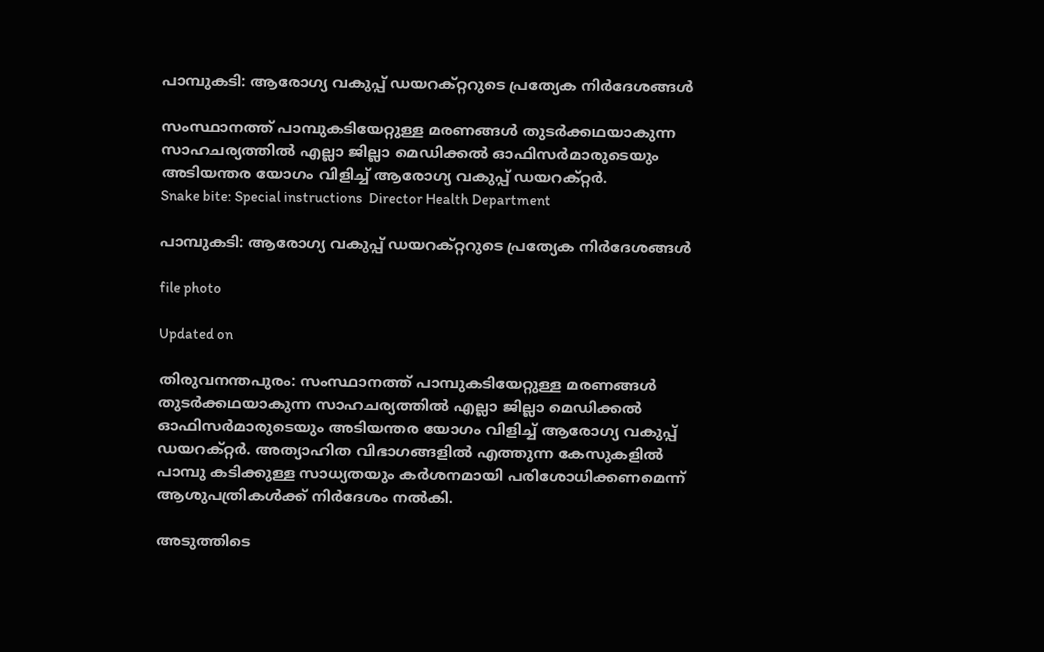പാമ്പുകടി: ആരോഗ്യ വകുപ്പ് ഡയറക്റ്ററുടെ പ്രത്യേക നിർദേശങ്ങൾ

സംസ്ഥാനത്ത് പാമ്പുകടിയേറ്റുള്ള മരണങ്ങൾ തുടർക്കഥയാകുന്ന സാഹചര്യത്തിൽ എല്ലാ ജില്ലാ മെഡിക്കൽ ഓഫിസർമാരുടെയും അടിയന്തര യോഗം വിളിച്ച് ആരോഗ്യ വകുപ്പ് ഡയറക്റ്റർ.
Snake bite: Special instructions  Director Health Department

പാമ്പുകടി: ആരോഗ്യ വകുപ്പ് ഡയറക്റ്ററുടെ പ്രത്യേക നിർദേശങ്ങൾ

file photo

Updated on

തിരുവനന്തപുരം: സംസ്ഥാനത്ത് പാമ്പുകടിയേറ്റുള്ള മരണങ്ങൾ തുടർക്കഥയാകുന്ന സാഹചര്യത്തിൽ എല്ലാ ജില്ലാ മെഡിക്കൽ ഓഫിസർമാരുടെയും അടിയന്തര യോഗം വിളിച്ച് ആരോഗ്യ വകുപ്പ് ഡയറക്റ്റർ. അത്യാഹിത വിഭാഗങ്ങളിൽ എത്തുന്ന കേസുകളിൽ പാമ്പു കടിക്കുള്ള സാധ്യതയും കർശനമായി പരിശോധിക്കണമെന്ന് ആശുപത്രികൾക്ക് നിർദേശം നൽകി.

അടുത്തിടെ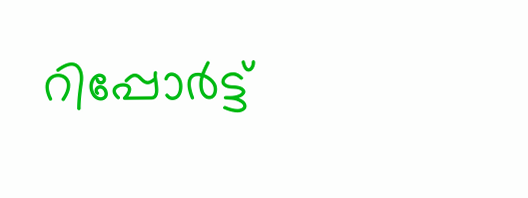റിപ്പോർട്ട്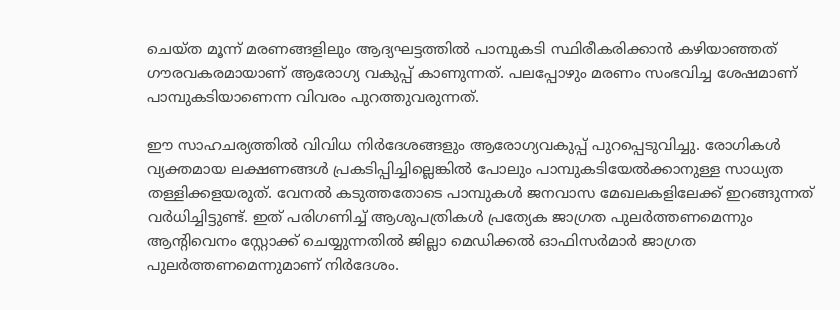ചെയ്ത മൂന്ന് മരണങ്ങളിലും ആദ്യഘട്ടത്തിൽ പാമ്പുകടി സ്ഥിരീകരിക്കാൻ കഴിയാഞ്ഞത് ഗൗരവകരമായാണ് ആരോഗ്യ വകുപ്പ് കാണുന്നത്. പലപ്പോഴും മരണം സംഭവിച്ച ശേഷമാണ് പാമ്പുകടിയാണെന്ന വിവരം പുറത്തുവരുന്നത്.

ഈ സാഹചര്യത്തിൽ വിവിധ നിർദേശങ്ങളും ആരോഗ്യവകുപ്പ് പുറപ്പെടുവിച്ചു. രോഗികൾ വ്യക്തമായ ലക്ഷണങ്ങൾ പ്രകടിപ്പിച്ചില്ലെങ്കിൽ പോലും പാമ്പുകടിയേൽക്കാനുള്ള സാധ്യത തള്ളിക്കളയരുത്. വേനൽ കടുത്തതോടെ പാമ്പുകൾ ജനവാസ മേഖലകളിലേക്ക് ഇറങ്ങുന്നത് വർധിച്ചിട്ടുണ്ട്. ഇത് പരിഗണിച്ച് ആശുപത്രികൾ പ്രത്യേക ജാഗ്രത പുലർത്തണമെന്നും ആന്‍റിവെനം സ്റ്റോക്ക് ചെയ്യുന്നതിൽ ജില്ലാ മെഡിക്കൽ ഓഫിസർമാർ ജാഗ്രത പുലർത്തണമെന്നുമാണ് നിർദേശം.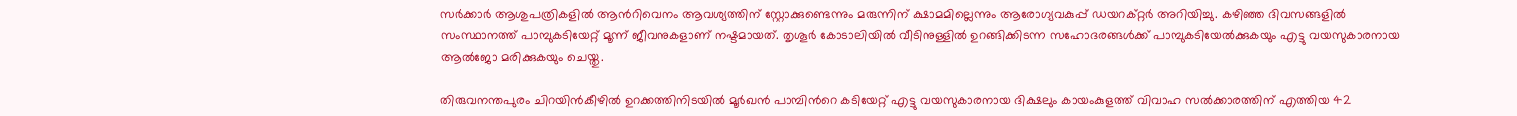സർക്കാർ ആശുപത്രികളിൽ ആന്‍റിവെനം ആവശ്യത്തിന് സ്റ്റോക്കുണ്ടെന്നും മരുന്നിന് ക്ഷാമമില്ലെന്നും ആരോഗ്യവകുപ്പ് ഡയറക്റ്റർ അറിയിച്ചു. കഴിഞ്ഞ ദിവസങ്ങളിൽ സംസ്ഥാനത്ത് പാമ്പുകടിയേറ്റ് മൂന്ന് ജീവനുകളാണ് നഷ്ടമായത്. തൃശൂർ കോടാലിയിൽ വീടിനുള്ളിൽ ഉറങ്ങിക്കിടന്ന സഹോദരങ്ങൾക്ക് പാമ്പുകടിയേൽക്കുകയും എട്ടു വയസുകാരനായ ആൽജോ മരിക്കുകയും ചെയ്തു.

തിരുവനന്തപുരം ചിറയിൻകീഴിൽ ഉറക്കത്തിനിടയിൽ മൂർഖൻ പാമ്പിന്‍റെ കടിയേറ്റ് എട്ടു വയസുകാരനായ ദിക്ഷലും കായംകുളത്ത് വിവാഹ സൽക്കാരത്തിന് എത്തിയ 42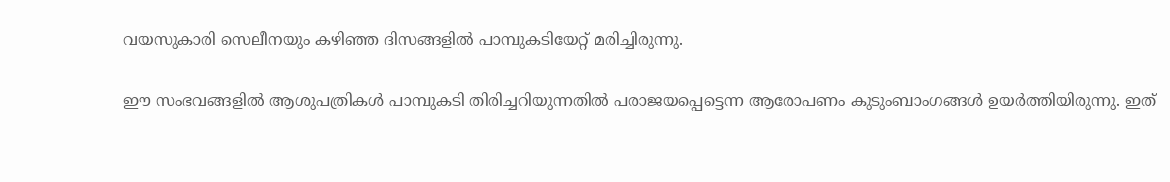വയസുകാരി സെലീനയും കഴിഞ്ഞ ദിസങ്ങളിൽ പാമ്പുകടിയേറ്റ് മരിച്ചിരുന്നു.

ഈ സംഭവങ്ങളിൽ ആശുപത്രികൾ പാമ്പുകടി തിരിച്ചറിയുന്നതിൽ പരാജയപ്പെട്ടെന്ന ആരോപണം കുടുംബാംഗങ്ങൾ ഉയർത്തിയിരുന്നു. ഇത്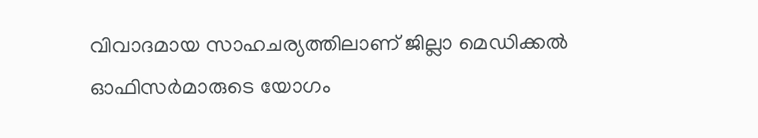വിവാദമായ സാഹചര്യത്തിലാണ് ജില്ലാ മെഡിക്കൽ ഓഫിസർമാരുടെ യോഗം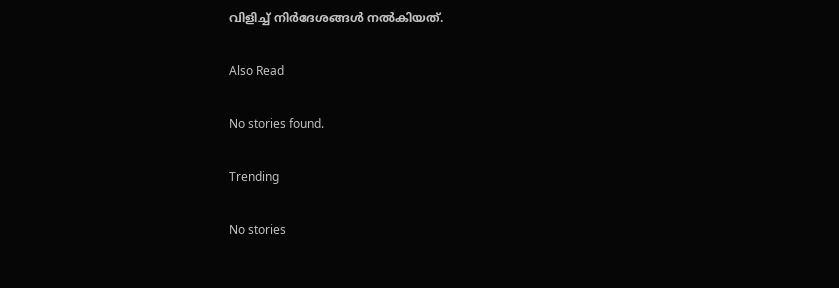വിളിച്ച് നിർദേശങ്ങൾ നൽകിയത്.

Also Read

No stories found.

Trending

No stories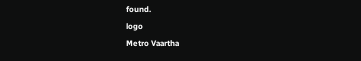found.
logo
Metro Vaartha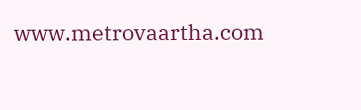www.metrovaartha.com